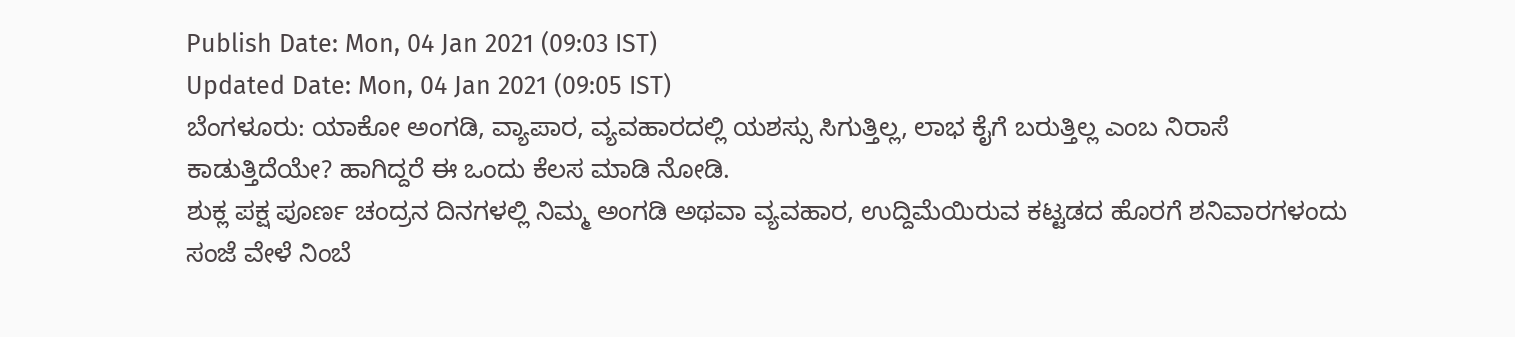Publish Date: Mon, 04 Jan 2021 (09:03 IST)
Updated Date: Mon, 04 Jan 2021 (09:05 IST)
ಬೆಂಗಳೂರು: ಯಾಕೋ ಅಂಗಡಿ, ವ್ಯಾಪಾರ, ವ್ಯವಹಾರದಲ್ಲಿ ಯಶಸ್ಸು ಸಿಗುತ್ತಿಲ್ಲ, ಲಾಭ ಕೈಗೆ ಬರುತ್ತಿಲ್ಲ ಎಂಬ ನಿರಾಸೆ ಕಾಡುತ್ತಿದೆಯೇ? ಹಾಗಿದ್ದರೆ ಈ ಒಂದು ಕೆಲಸ ಮಾಡಿ ನೋಡಿ.
ಶುಕ್ಲ ಪಕ್ಷ ಪೂರ್ಣ ಚಂದ್ರನ ದಿನಗಳಲ್ಲಿ ನಿಮ್ಮ ಅಂಗಡಿ ಅಥವಾ ವ್ಯವಹಾರ, ಉದ್ದಿಮೆಯಿರುವ ಕಟ್ಟಡದ ಹೊರಗೆ ಶನಿವಾರಗಳಂದು ಸಂಜೆ ವೇಳೆ ನಿಂಬೆ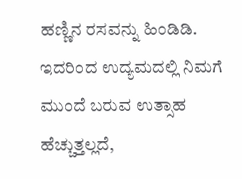ಹಣ್ಣಿನ ರಸವನ್ನು ಹಿಂಡಿಡಿ. ಇದರಿಂದ ಉದ್ಯಮದಲ್ಲಿ ನಿಮಗೆ ಮುಂದೆ ಬರುವ ಉತ್ಸಾಹ ಹೆಚ್ಚುತ್ತಲ್ಲದೆ,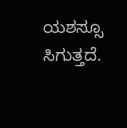ಯಶಸ್ಸೂ ಸಿಗುತ್ತದೆ.